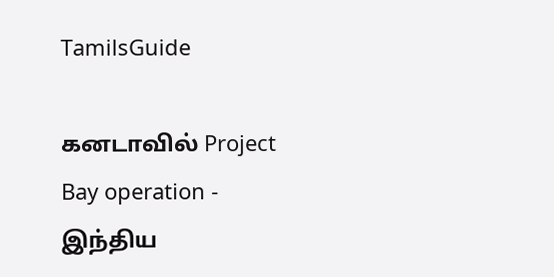TamilsGuide

கனடாவில் Project Bay operation - இந்திய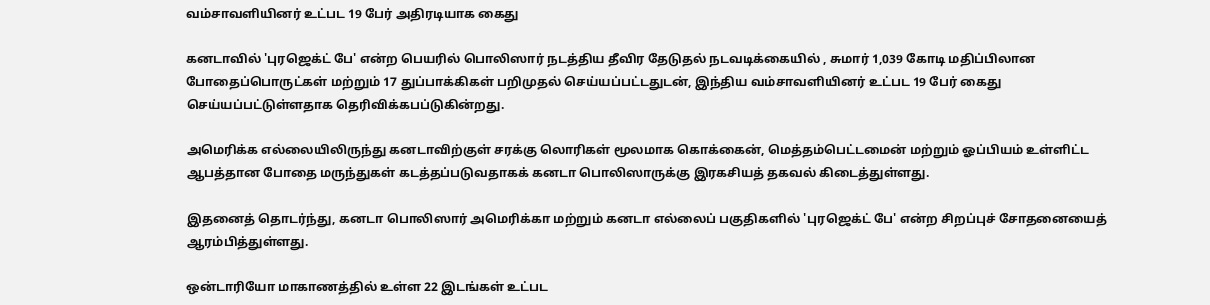வம்சாவளியினர் உட்பட 19 பேர் அதிரடியாக கைது

கனடாவில் 'புரஜெக்ட் பே' என்ற பெயரில் பொலிஸார் நடத்திய தீவிர தேடுதல் நடவடிக்கையில் , சுமார் 1,039 கோடி மதிப்பிலான போதைப்பொருட்கள் மற்றும் 17 துப்பாக்கிகள் பறிமுதல் செய்யப்பட்டதுடன், இந்திய வம்சாவளியினர் உட்பட 19 பேர் கைது செய்யப்பட்டுள்ளதாக தெரிவிக்கபப்டுகின்றது.

அமெரிக்க எல்லையிலிருந்து கனடாவிற்குள் சரக்கு லொரிகள் மூலமாக கொக்கைன், மெத்தம்பெட்டமைன் மற்றும் ஓப்பியம் உள்ளிட்ட ஆபத்தான போதை மருந்துகள் கடத்தப்படுவதாகக் கனடா பொலிஸாருக்கு இரகசியத் தகவல் கிடைத்துள்ளது.

இதனைத் தொடர்ந்து, கனடா பொலிஸார் அமெரிக்கா மற்றும் கனடா எல்லைப் பகுதிகளில் 'புரஜெக்ட் பே' என்ற சிறப்புச் சோதனையைத் ஆரம்பித்துள்ளது.

ஒன்டாரியோ மாகாணத்தில் உள்ள 22 இடங்கள் உட்பட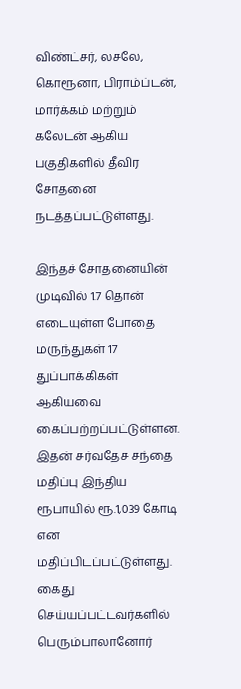விண்ட்சர், லசலே, கொரூனா, பிராம்ப்டன், மார்க்கம் மற்றும் கலேடன் ஆகிய பகுதிகளில் தீவிர சோதனை நடத்தப்பட்டுள்ளது.

இந்தச் சோதனையின் முடிவில் 1.7 தொன் எடையுள்ள போதை மருந்துகள் 17 துப்பாக்கிகள் ஆகியவை கைப்பற்றப்பட்டுள்ளன. இதன் சர்வதேச சந்தை மதிப்பு இந்திய ரூபாயில் ரூ.1,039 கோடி என மதிப்பிடப்பட்டுள்ளது. கைது செய்யப்பட்டவர்களில் பெரும்பாலானோர்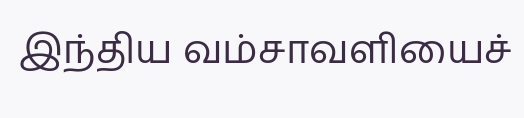இந்திய வம்சாவளியைச்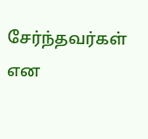சேர்ந்தவர்கள் என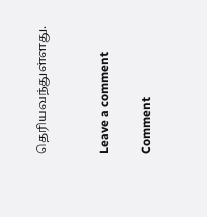தெரியவந்துள்ளது.


Leave a comment

Comment